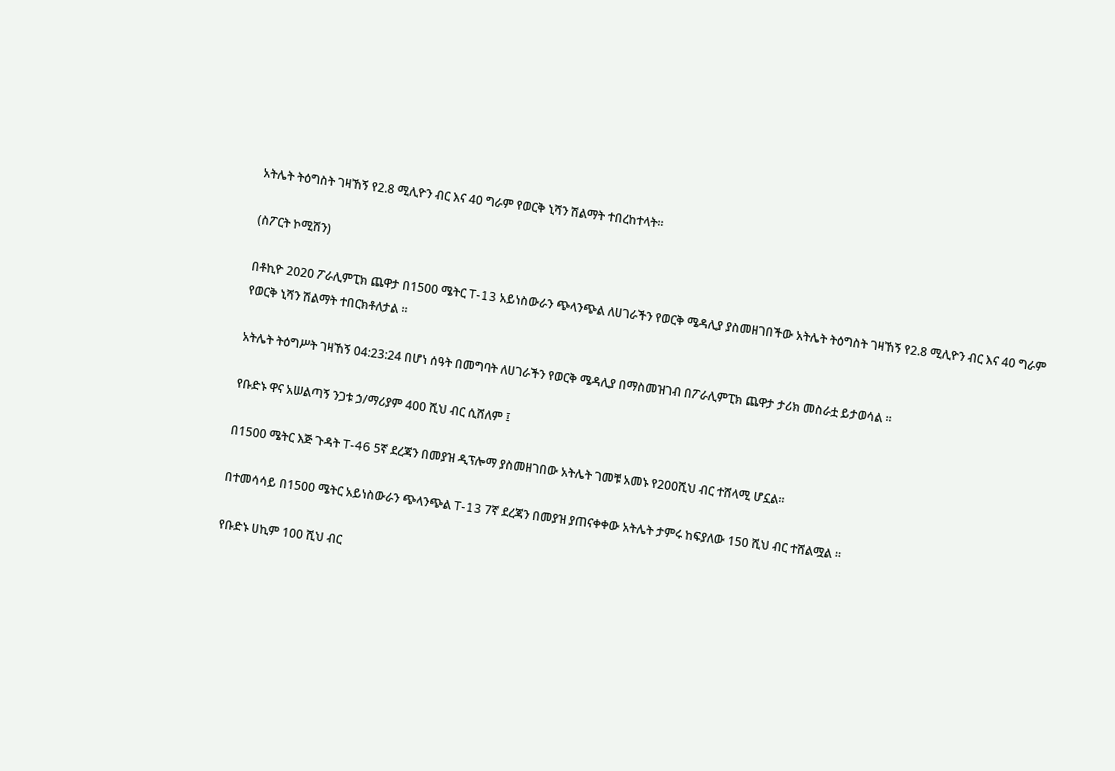አትሌት ትዕግስት ገዛኸኝ የ2.8 ሚሊዮን ብር እና 40 ግራም የወርቅ ኒሻን ሽልማት ተበረከተላት።

(ስፖርት ኮሚሽን)

በቶኪዮ 2020 ፖራሊምፒክ ጨዋታ በ1500 ሜትር T-13 አይነስውራን ጭላንጭል ለሀገራችን የወርቅ ሜዳሊያ ያስመዘገበችው አትሌት ትዕግስት ገዛኸኝ የ2.8 ሚሊዮን ብር እና 40 ግራም የወርቅ ኒሻን ሽልማት ተበርክቶለታል ።

አትሌት ትዕግሥት ገዛኸኝ 04:23:24 በሆነ ሰዓት በመግባት ለሀገራችን የወርቅ ሜዳሊያ በማስመዝገብ በፖራሊምፒክ ጨዋታ ታሪክ መስራቷ ይታወሳል ።

የቡድኑ ዋና አሠልጣኝ ንጋቱ ኃ/ማሪያም 400 ሺህ ብር ሲሸለም ፤

በ1500 ሜትር እጅ ጉዳት T-46 5ኛ ደረጃን በመያዝ ዲፕሎማ ያስመዘገበው አትሌት ገመቹ አመኑ የ200ሺህ ብር ተሸላሚ ሆኗል።

በተመሳሳይ በ1500 ሜትር አይነስውራን ጭላንጭል T-13 7ኛ ደረጃን በመያዝ ያጠናቀቀው አትሌት ታምሩ ከፍያለው 150 ሺህ ብር ተሸልሟል ።

የቡድኑ ሀኪም 100 ሺህ ብር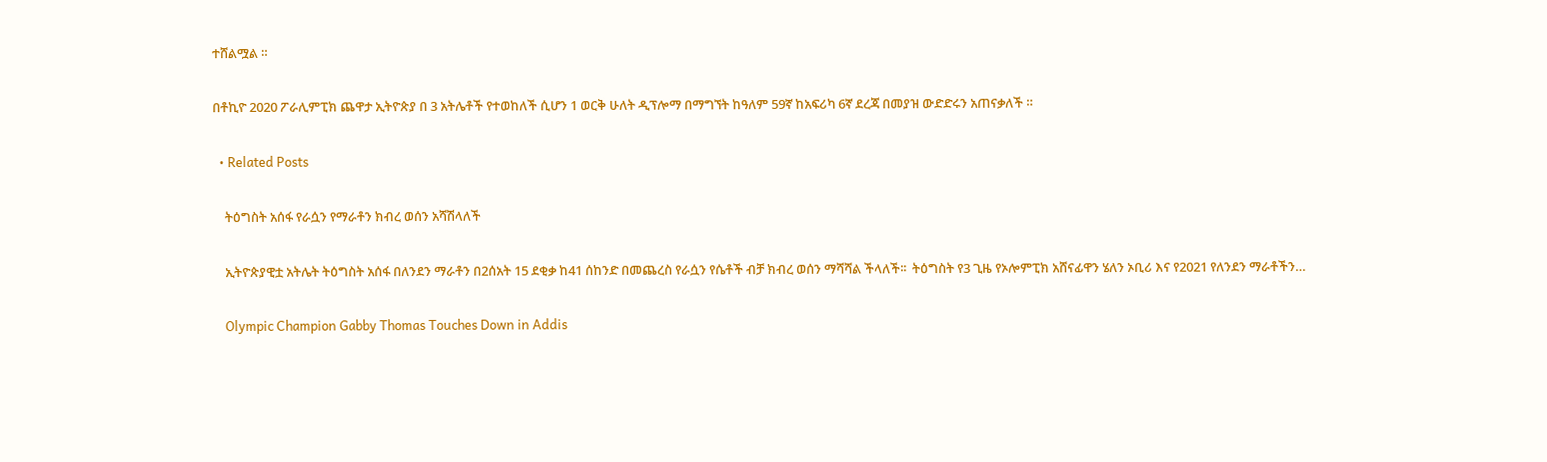ተሸልሟል ።

በቶኪዮ 2020 ፖራሊምፒክ ጨዋታ ኢትዮጵያ በ 3 አትሌቶች የተወከለች ሲሆን 1 ወርቅ ሁለት ዲፕሎማ በማግኘት ከዓለም 59ኛ ከአፍሪካ 6ኛ ደረጃ በመያዝ ውድድሩን አጠናቃለች ።

  • Related Posts

    ትዕግስት አሰፋ የራሷን የማራቶን ክብረ ወሰን አሻሽላለች

    ኢትዮጵያዊቷ አትሌት ትዕግስት አሰፋ በለንደን ማራቶን በ2ሰአት 15 ደቂቃ ከ41 ሰከንድ በመጨረስ የራሷን የሴቶች ብቻ ክብረ ወሰን ማሻሻል ችላለች፡፡  ትዕግስት የ3 ጊዜ የኦሎምፒክ አሸናፊዋን ሄለን ኦቢሪ እና የ2021 የለንደን ማራቶችን…

    Olympic Champion Gabby Thomas Touches Down in Addis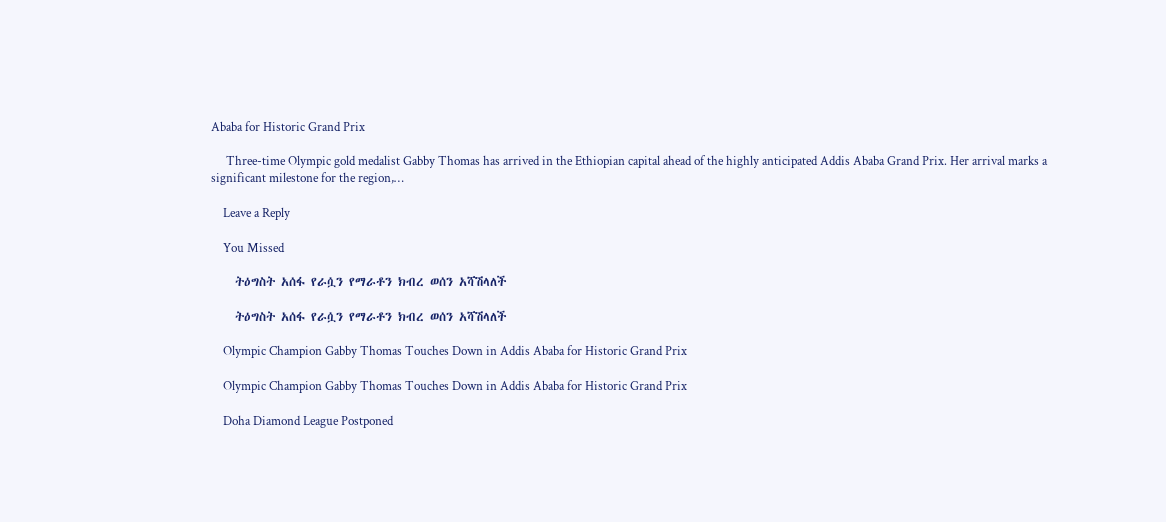Ababa for Historic Grand Prix

     Three-time Olympic gold medalist Gabby Thomas has arrived in the Ethiopian capital ahead of the highly anticipated Addis Ababa Grand Prix. Her arrival marks a significant milestone for the region,…

    Leave a Reply

    You Missed

    ትዕግስት አሰፋ የራሷን የማራቶን ክብረ ወሰን አሻሽላለች

    ትዕግስት አሰፋ የራሷን የማራቶን ክብረ ወሰን አሻሽላለች

    Olympic Champion Gabby Thomas Touches Down in Addis Ababa for Historic Grand Prix

    Olympic Champion Gabby Thomas Touches Down in Addis Ababa for Historic Grand Prix

    Doha Diamond League Postponed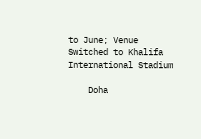to June; Venue Switched to Khalifa International Stadium

    Doha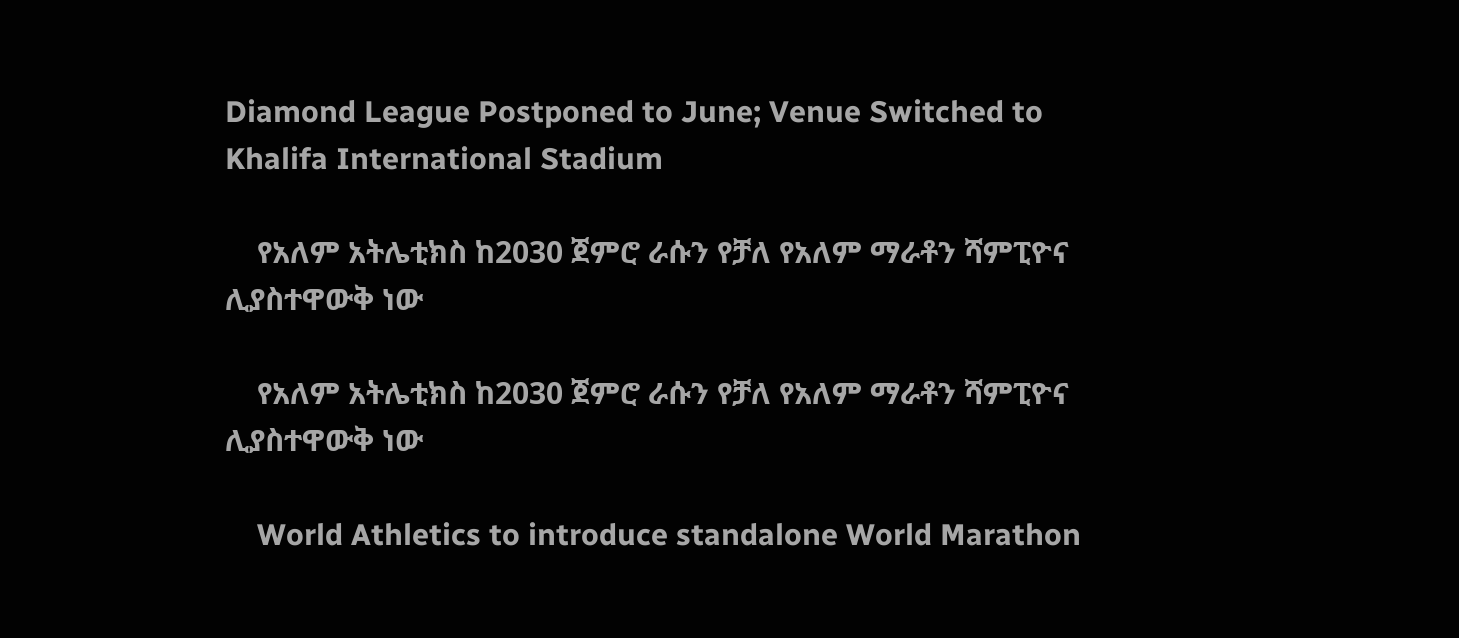Diamond League Postponed to June; Venue Switched to Khalifa International Stadium

    የአለም አትሌቲክስ ከ2030 ጀምሮ ራሱን የቻለ የአለም ማራቶን ሻምፒዮና ሊያስተዋውቅ ነው

    የአለም አትሌቲክስ ከ2030 ጀምሮ ራሱን የቻለ የአለም ማራቶን ሻምፒዮና ሊያስተዋውቅ ነው

    World Athletics to introduce standalone World Marathon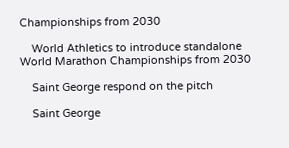Championships from 2030

    World Athletics to introduce standalone World Marathon Championships from 2030

    Saint George respond on the pitch

    Saint George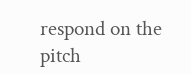respond on the pitch